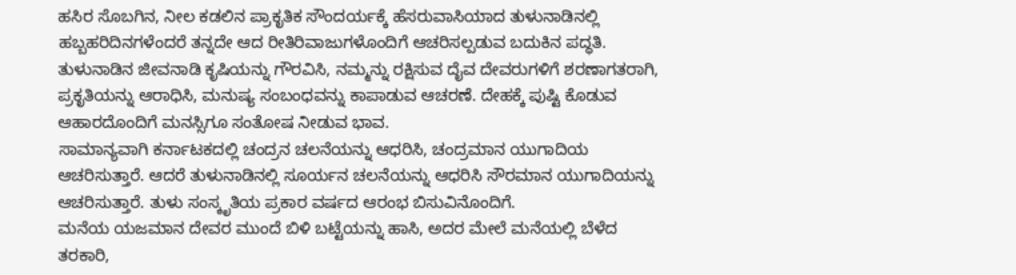ಹಸಿರ ಸೊಬಗಿನ, ನೀಲ ಕಡಲಿನ ಪ್ರಾಕೃತಿಕ ಸೌಂದರ್ಯಕ್ಕೆ ಹೆಸರುವಾಸಿಯಾದ ತುಳುನಾಡಿನಲ್ಲಿ ಹಬ್ಬಹರಿದಿನಗಳೆಂದರೆ ತನ್ನದೇ ಆದ ರೀತಿರಿವಾಜುಗಳೊಂದಿಗೆ ಆಚರಿಸಲ್ಪಡುವ ಬದುಕಿನ ಪದ್ಧತಿ. ತುಳುನಾಡಿನ ಜೀವನಾಡಿ ಕೃಷಿಯನ್ನು ಗೌರವಿಸಿ, ನಮ್ಮನ್ನು ರಕ್ಷಿಸುವ ದೈವ ದೇವರುಗಳಿಗೆ ಶರಣಾಗತರಾಗಿ, ಪ್ರಕೃತಿಯನ್ನು ಆರಾಧಿಸಿ, ಮನುಷ್ಯ ಸಂಬಂಧವನ್ನು ಕಾಪಾಡುವ ಆಚರಣೆ. ದೇಹಕ್ಕೆ ಪುಷ್ಟಿ ಕೊಡುವ ಆಹಾರದೊಂದಿಗೆ ಮನಸ್ಸಿಗೂ ಸಂತೋಷ ನೀಡುವ ಭಾವ.
ಸಾಮಾನ್ಯವಾಗಿ ಕರ್ನಾಟಕದಲ್ಲಿ ಚಂದ್ರನ ಚಲನೆಯನ್ನು ಆಧರಿಸಿ, ಚಂದ್ರಮಾನ ಯುಗಾದಿಯ ಆಚರಿಸುತ್ತಾರೆ. ಆದರೆ ತುಳುನಾಡಿನಲ್ಲಿ ಸೂರ್ಯನ ಚಲನೆಯನ್ನು ಆಧರಿಸಿ ಸೌರಮಾನ ಯುಗಾದಿಯನ್ನು ಆಚರಿಸುತ್ತಾರೆ. ತುಳು ಸಂಸ್ಕೃತಿಯ ಪ್ರಕಾರ ವರ್ಷದ ಆರಂಭ ಬಿಸುವಿನೊಂದಿಗೆ.
ಮನೆಯ ಯಜಮಾನ ದೇವರ ಮುಂದೆ ಬಿಳಿ ಬಟ್ಟೆಯನ್ನು ಹಾಸಿ, ಅದರ ಮೇಲೆ ಮನೆಯಲ್ಲಿ ಬೆಳೆದ ತರಕಾರಿ,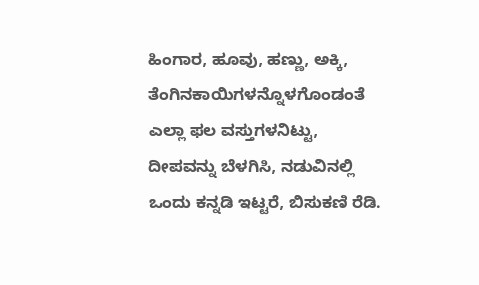ಹಿಂಗಾರ, ಹೂವು, ಹಣ್ಣು, ಅಕ್ಕಿ, ತೆಂಗಿನಕಾಯಿಗಳನ್ನೊಳಗೊಂಡಂತೆ ಎಲ್ಲಾ ಫಲ ವಸ್ತುಗಳನಿಟ್ಟು, ದೀಪವನ್ನು ಬೆಳಗಿಸಿ, ನಡುವಿನಲ್ಲಿ ಒಂದು ಕನ್ನಡಿ ಇಟ್ಟರೆ, ಬಿಸುಕಣಿ ರೆಡಿ.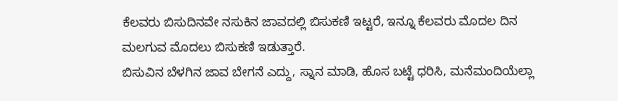ಕೆಲವರು ಬಿಸುದಿನವೇ ನಸುಕಿನ ಜಾವದಲ್ಲಿ ಬಿಸುಕಣಿ ಇಟ್ಟರೆ, ಇನ್ನೂ ಕೆಲವರು ಮೊದಲ ದಿನ ಮಲಗುವ ಮೊದಲು ಬಿಸುಕಣಿ ಇಡುತ್ತಾರೆ.
ಬಿಸುವಿನ ಬೆಳಗಿನ ಜಾವ ಬೇಗನೆ ಎದ್ದು, ಸ್ನಾನ ಮಾಡಿ, ಹೊಸ ಬಟ್ಟೆ ಧರಿಸಿ, ಮನೆಮಂದಿಯೆಲ್ಲಾ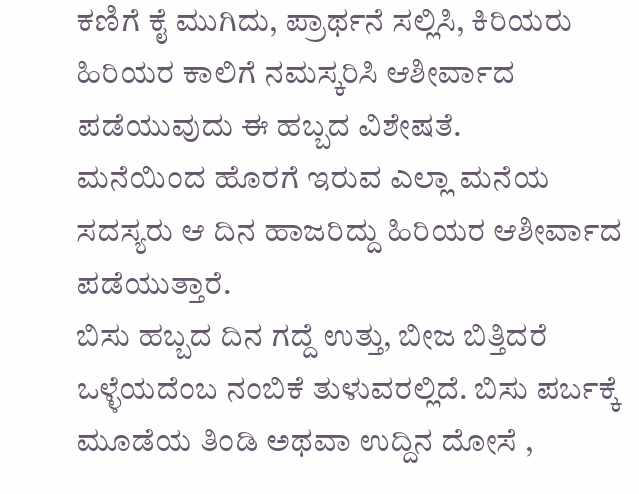ಕಣಿಗೆ ಕೈ ಮುಗಿದು, ಪ್ರಾರ್ಥನೆ ಸಲ್ಲಿಸಿ, ಕಿರಿಯರು ಹಿರಿಯರ ಕಾಲಿಗೆ ನಮಸ್ಕರಿಸಿ ಆಶೀರ್ವಾದ ಪಡೆಯುವುದು ಈ ಹಬ್ಬದ ವಿಶೇಷತೆ.
ಮನೆಯಿಂದ ಹೊರಗೆ ಇರುವ ಎಲ್ಲಾ ಮನೆಯ ಸದಸ್ಯರು ಆ ದಿನ ಹಾಜರಿದ್ದು ಹಿರಿಯರ ಆಶೀರ್ವಾದ ಪಡೆಯುತ್ತಾರೆ.
ಬಿಸು ಹಬ್ಬದ ದಿನ ಗದ್ದೆ ಉತ್ತು, ಬೀಜ ಬಿತ್ತಿದರೆ ಒಳ್ಳೆಯದೆಂಬ ನಂಬಿಕೆ ತುಳುವರಲ್ಲಿದೆ. ಬಿಸು ಪರ್ಬಕ್ಕೆ ಮೂಡೆಯ ತಿಂಡಿ ಅಥವಾ ಉದ್ದಿನ ದೋಸೆ ,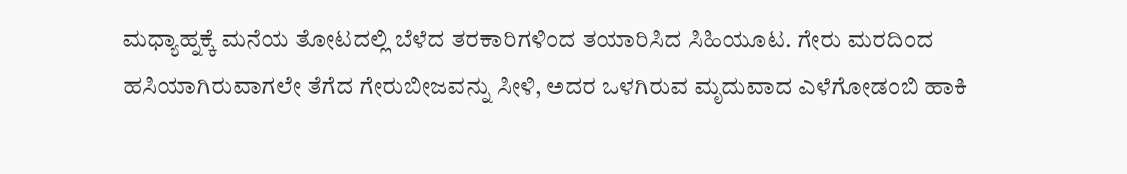ಮಧ್ಯಾಹ್ನಕ್ಕೆ ಮನೆಯ ತೋಟದಲ್ಲಿ ಬೆಳೆದ ತರಕಾರಿಗಳಿಂದ ತಯಾರಿಸಿದ ಸಿಹಿಯೂಟ. ಗೇರು ಮರದಿಂದ ಹಸಿಯಾಗಿರುವಾಗಲೇ ತೆಗೆದ ಗೇರುಬೀಜವನ್ನು ಸೀಳಿ, ಅದರ ಒಳಗಿರುವ ಮೃದುವಾದ ಎಳೆಗೋಡಂಬಿ ಹಾಕಿ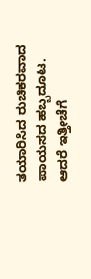ತಯಾರಿಸಿದ ರುಚಿಕರವಾದ ಪಾಯಸದ ಹಬ್ಬದೂಟ.
ಆದರೆ ಇತ್ತೀಚೆಗೆ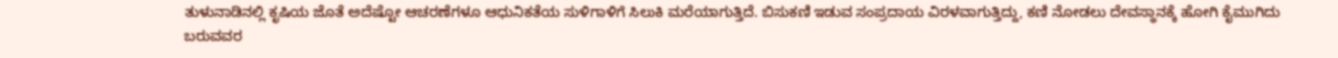ತುಳುನಾಡಿನಲ್ಲಿ ಕೃಷಿಯ ಜೊತೆ ಅದೆಷ್ಟೋ ಆಚರಣೆಗಳೂ ಆಧುನಿಕತೆಯ ಸುಳಿಗಾಳಿಗೆ ಸಿಲುಕಿ ಮರೆಯಾಗುತ್ತಿದೆ. ಬಿಸುಕಣಿ ಇಡುವ ಸಂಪ್ರದಾಯ ವಿರಳವಾಗುತ್ತಿದ್ದು, ಕಣಿ ನೋಡಲು ದೇವಸ್ಥಾನಕ್ಕೆ ಹೋಗಿ ಕೈಮುಗಿದು ಬರುವವರ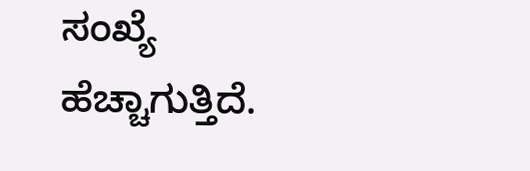ಸಂಖ್ಯೆ ಹೆಚ್ಚಾಗುತ್ತಿದೆ.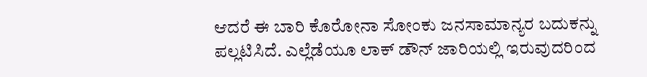ಆದರೆ ಈ ಬಾರಿ ಕೊರೋನಾ ಸೋಂಕು ಜನಸಾಮಾನ್ಯರ ಬದುಕನ್ನು ಪಲ್ಲಟಿಸಿದೆ. ಎಲ್ಲೆಡೆಯೂ ಲಾಕ್ ಡೌನ್ ಜಾರಿಯಲ್ಲಿ ಇರುವುದರಿಂದ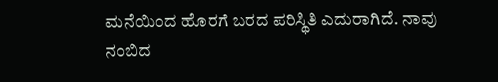ಮನೆಯಿಂದ ಹೊರಗೆ ಬರದ ಪರಿಸ್ಥಿತಿ ಎದುರಾಗಿದೆ. ನಾವು ನಂಬಿದ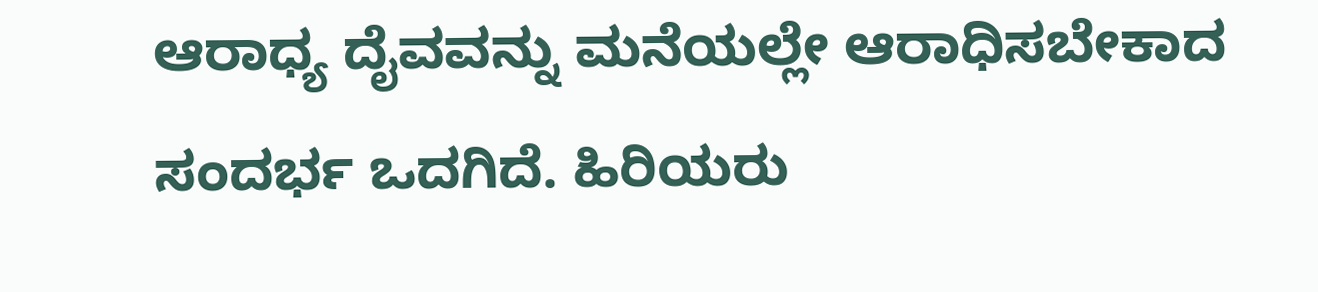ಆರಾಧ್ಯ ದೈವವನ್ನು ಮನೆಯಲ್ಲೇ ಆರಾಧಿಸಬೇಕಾದ ಸಂದರ್ಭ ಒದಗಿದೆ. ಹಿರಿಯರು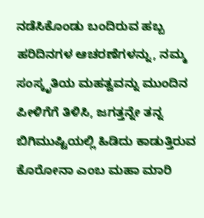ನಡೆಸಿಕೊಂಡು ಬಂದಿರುವ ಹಬ್ಬ ಹರಿದಿನಗಳ ಆಚರಣೆಗಳನ್ನು, ನಮ್ಮ ಸಂಸ್ಕೃತಿಯ ಮಹತ್ವವನ್ನು ಮುಂದಿನ ಪೀಳಿಗೆಗೆ ತಿಳಿಸಿ, ಜಗತ್ತನ್ನೇ ತನ್ನ ಬಿಗಿಮುಷ್ಟಿಯಲ್ಲಿ ಹಿಡಿದು ಕಾಡುತ್ತಿರುವ ಕೊರೋನಾ ಎಂಬ ಮಹಾ ಮಾರಿ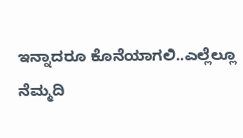ಇನ್ನಾದರೂ ಕೊನೆಯಾಗಲಿ..ಎಲ್ಲೆಲ್ಲೂ ನೆಮ್ಮದಿ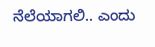ನೆಲೆಯಾಗಲಿ.. ಎಂದು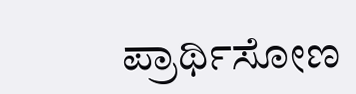ಪ್ರಾರ್ಥಿಸೋಣ